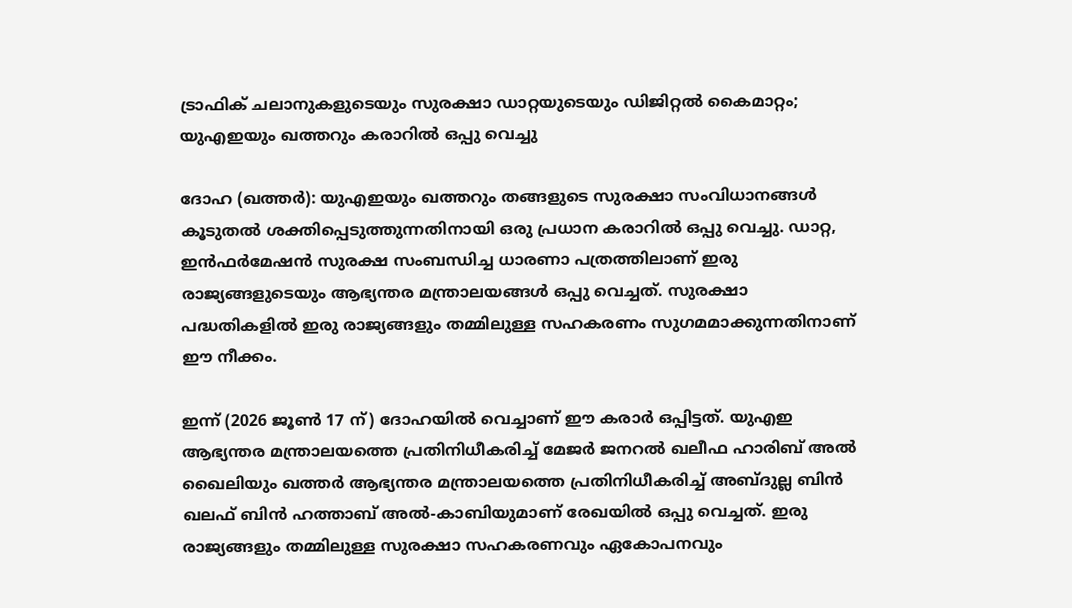ട്രാഫിക് ചലാനുകളുടെയും സുരക്ഷാ ഡാറ്റയുടെയും ഡിജിറ്റൽ കൈമാറ്റം; യുഎഇയും ഖത്തറും കരാറിൽ ഒപ്പു വെച്ചു

ദോഹ (ഖത്തര്‍): യുഎഇയും ഖത്തറും തങ്ങളുടെ സുരക്ഷാ സംവിധാനങ്ങൾ കൂടുതൽ ശക്തിപ്പെടുത്തുന്നതിനായി ഒരു പ്രധാന കരാറിൽ ഒപ്പു വെച്ചു. ഡാറ്റ, ഇൻഫർമേഷൻ സുരക്ഷ സംബന്ധിച്ച ധാരണാ പത്രത്തിലാണ് ഇരു രാജ്യങ്ങളുടെയും ആഭ്യന്തര മന്ത്രാലയങ്ങൾ ഒപ്പു വെച്ചത്. സുരക്ഷാ പദ്ധതികളിൽ ഇരു രാജ്യങ്ങളും തമ്മിലുള്ള സഹകരണം സുഗമമാക്കുന്നതിനാണ് ഈ നീക്കം.

ഇന്ന് (2026 ജൂൺ 17 ന്) ദോഹയിൽ വെച്ചാണ് ഈ കരാർ ഒപ്പിട്ടത്. യുഎഇ ആഭ്യന്തര മന്ത്രാലയത്തെ പ്രതിനിധീകരിച്ച് മേജർ ജനറൽ ഖലീഫ ഹാരിബ് അൽ ഖൈലിയും ഖത്തർ ആഭ്യന്തര മന്ത്രാലയത്തെ പ്രതിനിധീകരിച്ച് അബ്ദുല്ല ബിൻ ഖലഫ് ബിൻ ഹത്താബ് അൽ-കാബിയുമാണ് രേഖയിൽ ഒപ്പു വെച്ചത്. ഇരു രാജ്യങ്ങളും തമ്മിലുള്ള സുരക്ഷാ സഹകരണവും ഏകോപനവും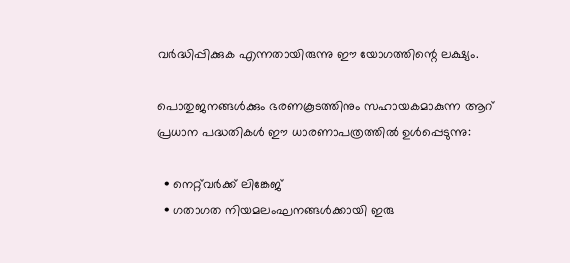വർദ്ധിപ്പിക്കുക എന്നതായിരുന്നു ഈ യോഗത്തിന്റെ ലക്ഷ്യം.

പൊതുജനങ്ങൾക്കും ഭരണകൂടത്തിനും സഹായകമാകുന്ന ആറ് പ്രധാന പദ്ധതികൾ ഈ ധാരണാപത്രത്തിൽ ഉൾപ്പെടുന്നു:

  • നെറ്റ്‌വർക്ക് ലിങ്കേജ്
  • ഗതാഗത നിയമലംഘനങ്ങൾക്കായി ഇരു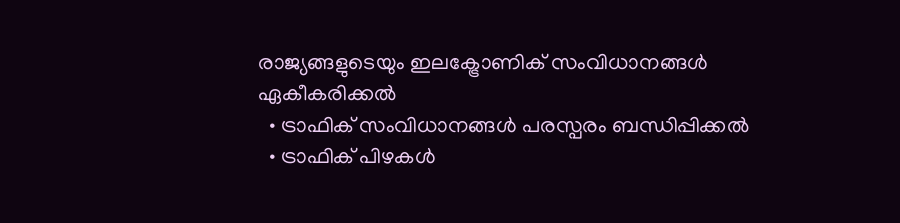രാജ്യങ്ങളുടെയും ഇലക്ട്രോണിക് സംവിധാനങ്ങൾ ഏകീകരിക്കൽ
  • ട്രാഫിക് സംവിധാനങ്ങൾ പരസ്പരം ബന്ധിപ്പിക്കൽ
  • ട്രാഫിക് പിഴകൾ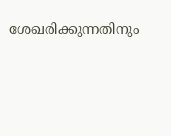ശേഖരിക്കുന്നതിനും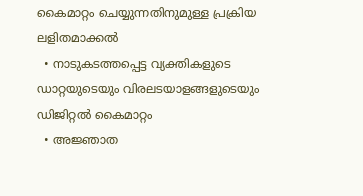കൈമാറ്റം ചെയ്യുന്നതിനുമുള്ള പ്രക്രിയ ലളിതമാക്കൽ
  • നാടുകടത്തപ്പെട്ട വ്യക്തികളുടെ ഡാറ്റയുടെയും വിരലടയാളങ്ങളുടെയും ഡിജിറ്റൽ കൈമാറ്റം
  • അജ്ഞാത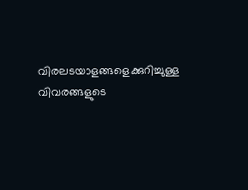വിരലടയാളങ്ങളെക്കുറിച്ചുള്ള വിവരങ്ങളുടെ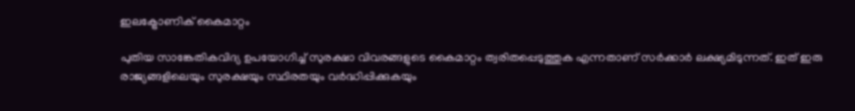ഇലക്ട്രോണിക് കൈമാറ്റം

പുതിയ സാങ്കേതികവിദ്യ ഉപയോഗിച്ച് സുരക്ഷാ വിവരങ്ങളുടെ കൈമാറ്റം ത്വരിതപ്പെടുത്തുക എന്നതാണ് സർക്കാർ ലക്ഷ്യമിടുന്നത്. ഇത് ഇരു രാജ്യങ്ങളിലെയും സുരക്ഷയും സ്ഥിരതയും വർദ്ധിപ്പിക്കുകയും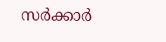സർക്കാർ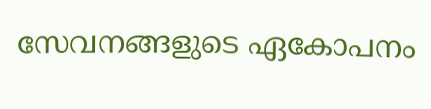സേവനങ്ങളുടെ ഏകോപനം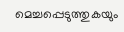മെച്ചപ്പെടുത്തുകയും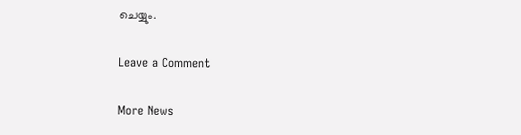ചെയ്യും.

Leave a Comment

More News